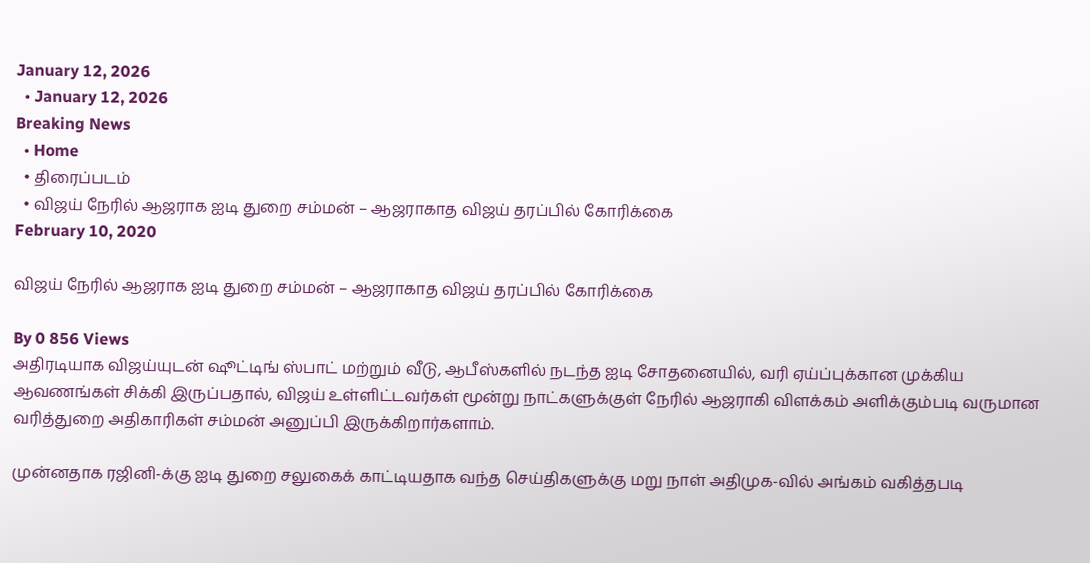January 12, 2026
  • January 12, 2026
Breaking News
  • Home
  • திரைப்படம்
  • விஜய் நேரில் ஆஜராக ஐடி துறை சம்மன் – ஆஜராகாத விஜய் தரப்பில் கோரிக்கை
February 10, 2020

விஜய் நேரில் ஆஜராக ஐடி துறை சம்மன் – ஆஜராகாத விஜய் தரப்பில் கோரிக்கை

By 0 856 Views
அதிரடியாக விஜய்யுடன் ஷூட்டிங் ஸ்பாட் மற்றும் வீடு, ஆபீஸ்களில் நடந்த ஐடி சோதனையில், வரி ஏய்ப்புக்கான முக்கிய ஆவணங்கள் சிக்கி இருப்பதால், விஜய் உள்ளிட்டவர்கள் மூன்று நாட்களுக்குள் நேரில் ஆஜராகி விளக்கம் அளிக்கும்படி வருமான வரித்துறை அதிகாரிகள் சம்மன் அனுப்பி இருக்கிறார்களாம்.

முன்னதாக ரஜினி-க்கு ஐடி துறை சலுகைக் காட்டியதாக வந்த செய்திகளுக்கு மறு நாள் அதிமுக-வில் அங்கம் வகித்தபடி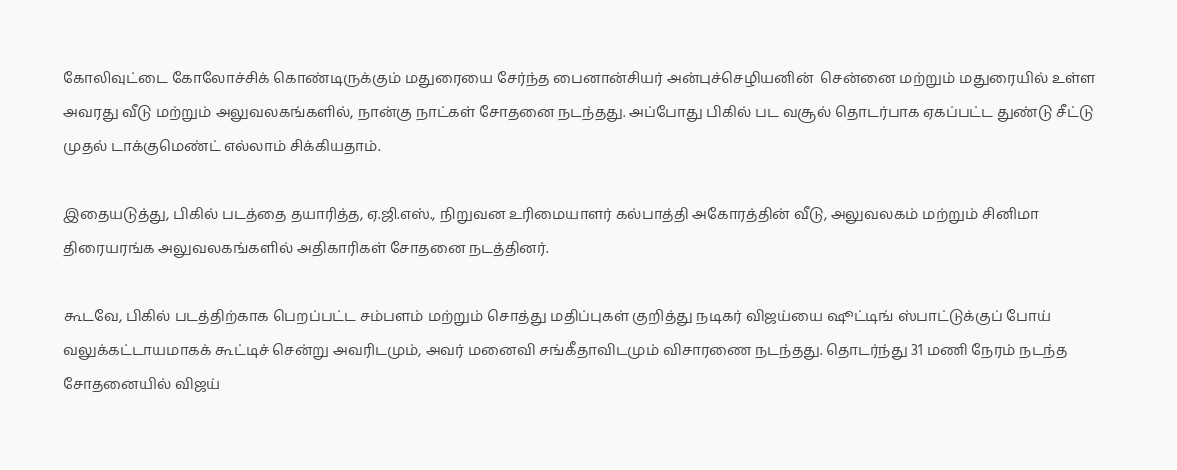கோலிவுட்டை கோலோச்சிக் கொண்டிருக்கும் மதுரையை சேர்ந்த பைனான்சியர் அன்புச்செழியனின்  சென்னை மற்றும் மதுரையில் உள்ள அவரது வீடு மற்றும் அலுவலகங்களில், நான்கு நாட்கள் சோதனை நடந்தது. அப்போது பிகில் பட வசூல் தொடர்பாக ஏகப்பட்ட துண்டு சீட்டு முதல் டாக்குமெண்ட் எல்லாம் சிக்கியதாம்.

இதையடுத்து, பிகில் படத்தை தயாரித்த, ஏ.ஜி.எஸ்., நிறுவன உரிமையாளர் கல்பாத்தி அகோரத்தின் வீடு, அலுவலகம் மற்றும் சினிமா திரையரங்க அலுவலகங்களில் அதிகாரிகள் சோதனை நடத்தினர்.

கூடவே, பிகில் படத்திற்காக பெறப்பட்ட சம்பளம் மற்றும் சொத்து மதிப்புகள் குறித்து நடிகர் விஜய்யை ஷூட்டிங் ஸ்பாட்டுக்குப் போய் வலுக்கட்டாயமாகக் கூட்டிச் சென்று அவரிடமும், அவர் மனைவி சங்கீதாவிடமும் விசாரணை நடந்தது. தொடர்ந்து 31 மணி நேரம் நடந்த சோதனையில் விஜய்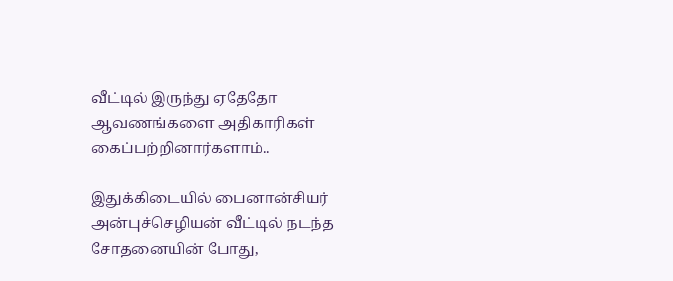வீட்டில் இருந்து ஏதேதோ ஆவணங்களை அதிகாரிகள் கைப்பற்றினார்களாம்..

இதுக்கிடையில் பைனான்சியர் அன்புச்செழியன் வீட்டில் நடந்த சோதனையின் போது,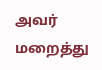அவர் மறைத்து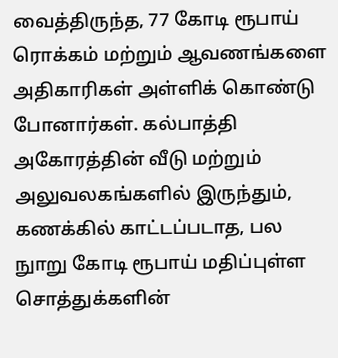வைத்திருந்த, 77 கோடி ரூபாய் ரொக்கம் மற்றும் ஆவணங்களை அதிகாரிகள் அள்ளிக் கொண்டு போனார்கள். கல்பாத்தி அகோரத்தின் வீடு மற்றும் அலுவலகங்களில் இருந்தும், கணக்கில் காட்டப்படாத, பல நுாறு கோடி ரூபாய் மதிப்புள்ள சொத்துக்களின்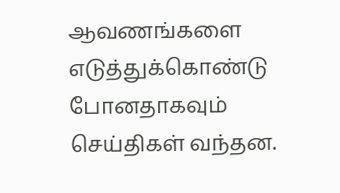ஆவணங்களை எடுத்துக்கொண்டு போனதாகவும் செய்திகள் வந்தன.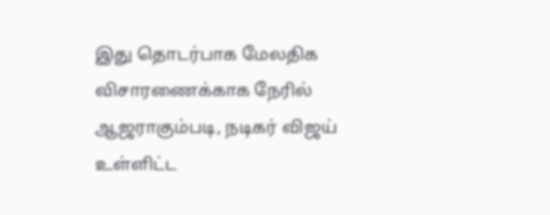இது தொடர்பாக மேலதிக விசாரணைக்காக நேரில் ஆஜராகும்படி, நடிகர் விஜய் உள்ளிட்ட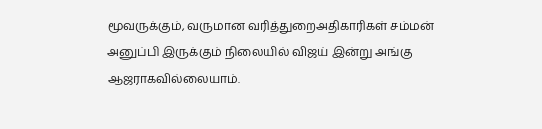மூவருக்கும், வருமான வரித்துறைஅதிகாரிகள் சம்மன் அனுப்பி இருக்கும் நிலையில் விஜய் இன்று அங்கு ஆஜராகவில்லையாம்.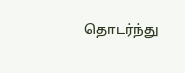தொடர்ந்து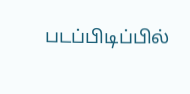படப்பிடிப்பில்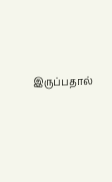இருப்பதால்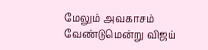மேலும் அவகாசம் வேண்டுமென்று விஜய்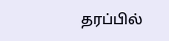தரப்பில்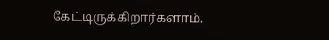கேட்டிருக்கிறார்களாம்.